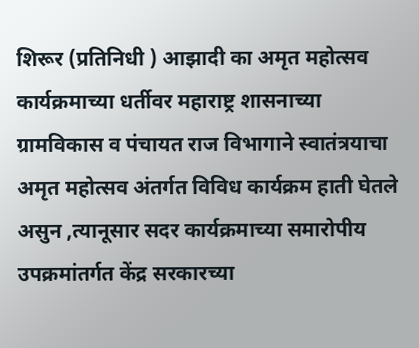शिरूर (प्रतिनिधी ) आझादी का अमृत महोत्सव कार्यक्रमाच्या धर्तीवर महाराष्ट्र शासनाच्या ग्रामविकास व पंचायत राज विभागाने स्वातंत्रयाचा अमृत महोत्सव अंतर्गत विविध कार्यक्रम हाती घेतले असुन ,त्यानूसार सदर कार्यक्रमाच्या समारोपीय उपक्रमांतर्गत केंद्र सरकारच्या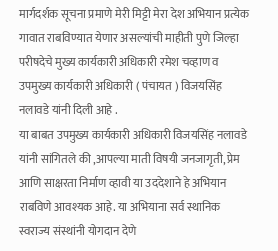मार्गदर्शक सूचना प्रमाणे मेरी मिट्टी मेरा देश अभियान प्रत्येक गावात राबविण्यात येणार असल्यांची माहीती पुणे जिल्हा परीषदेचे मुख्य कार्यकारी अधिकारी रमेश चव्हाण व उपमुख्य कार्यकारी अधिकारी ( पंचायत ) विजयसिंह नलावडे यांनी दिली आहे .
या बाबत उपमुख्य कार्यकारी अधिकारी विजयसिंह नलावडे यांनी सांगितले की ,आपल्या माती विषयी जनजागृती, प्रेम आणि साक्षरता निर्माण व्हावी या उददेशाने हे अभियान राबविणे आवश्यक आहे. या अभियाना सर्व स्थानिक स्वराज्य संस्थांनी योगदान देणे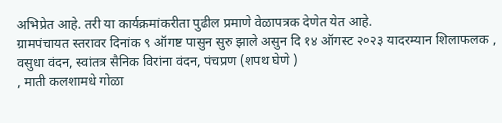अभिप्रेत आहे. तरी या कार्यक्रमांकरीता पुढील प्रमाणे वेळापत्रक देणेत येत आहे.
ग्रामपंचायत स्तरावर दिनांक ९ ऑगष्ट पासुन सुरु झाले असुन दि १४ ऑगस्ट २०२३ यादरम्यान शिलाफलक , वसुधा वंदन, स्वांतत्र सैनिक विरांना वंदन, पंचप्रण (शपथ घेणे )
, माती कलशामधे गोळा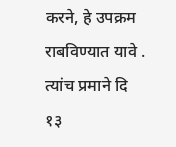करने, हे उपक्रम राबविण्यात यावे .
त्यांच प्रमाने दि १३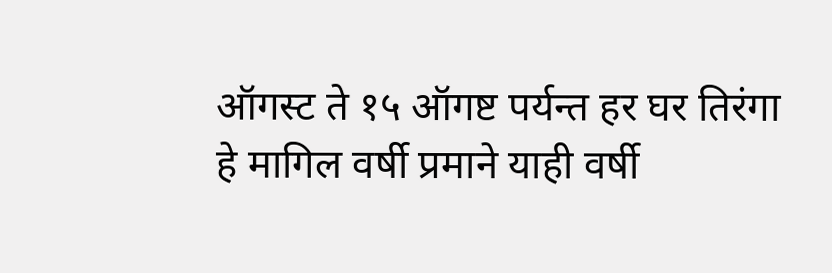ऑगस्ट ते १५ ऑगष्ट पर्यन्त हर घर तिरंगा हे मागिल वर्षी प्रमाने याही वर्षी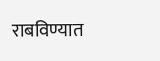राबविण्यात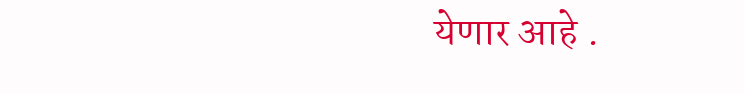येणार आहे .